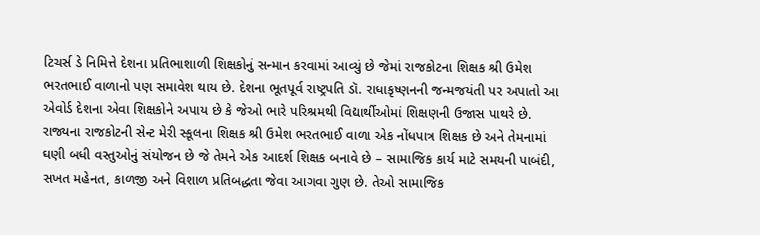ટિચર્સ ડે નિમિત્તે દેશના પ્રતિભાશાળી શિક્ષકોનું સન્માન કરવામાં આવ્યું છે જેમાં રાજકોટના શિક્ષક શ્રી ઉમેશ ભરતભાઈ વાળાનો પણ સમાવેશ થાય છે. દેશના ભૂતપૂર્વ રાષ્ટ્રપતિ ડૉ. રાધાકૃષ્ણનની જન્મજયંતી પર અપાતો આ એવોર્ડ દેશના એવા શિક્ષકોને અપાય છે કે જેઓ ભારે પરિશ્રમથી વિદ્યાર્થીઓમાં શિક્ષણની ઉજાસ પાથરે છે.
રાજ્યના રાજકોટની સેન્ટ મેરી સ્કૂલના શિક્ષક શ્રી ઉમેશ ભરતભાઈ વાળા એક નોંધપાત્ર શિક્ષક છે અને તેમનામાં ઘણી બધી વસ્તુઓનું સંયોજન છે જે તેમને એક આદર્શ શિક્ષક બનાવે છે – સામાજિક કાર્ય માટે સમયની પાબંદી, સખત મહેનત, કાળજી અને વિશાળ પ્રતિબદ્ધતા જેવા આગવા ગુણ છે. તેઓ સામાજિક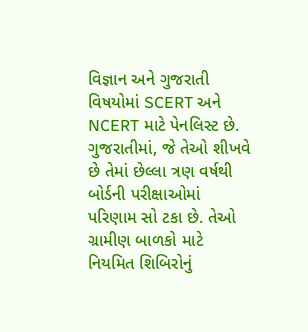વિજ્ઞાન અને ગુજરાતી વિષયોમાં SCERT અને NCERT માટે પેનલિસ્ટ છે. ગુજરાતીમાં, જે તેઓ શીખવે છે તેમાં છેલ્લા ત્રણ વર્ષથી બોર્ડની પરીક્ષાઓમાં પરિણામ સો ટકા છે. તેઓ ગ્રામીણ બાળકો માટે નિયમિત શિબિરોનું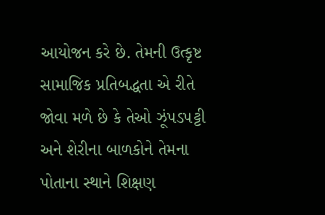આયોજન કરે છે. તેમની ઉત્કૃષ્ટ સામાજિક પ્રતિબદ્ધતા એ રીતે જોવા મળે છે કે તેઓ ઝૂંપડપટ્ટી અને શેરીના બાળકોને તેમના પોતાના સ્થાને શિક્ષણ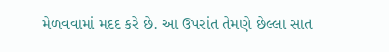મેળવવામાં મદદ કરે છે. આ ઉપરાંત તેમણે છેલ્લા સાત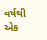વર્ષથી એક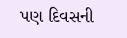પણ દિવસની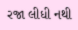રજા લીધી નથી